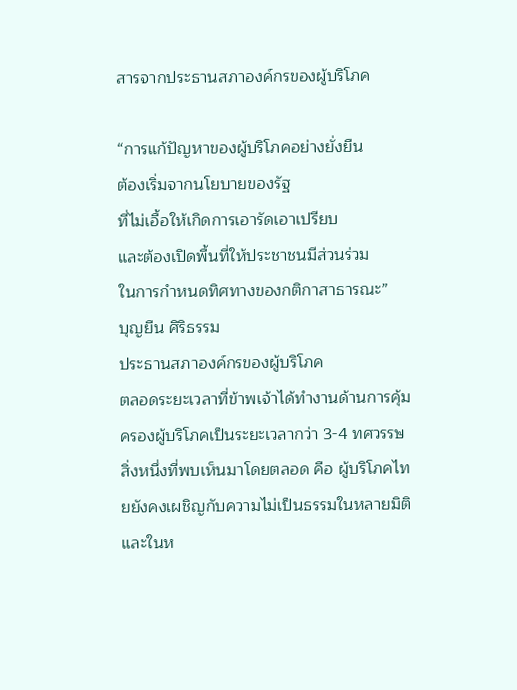สารจากประธานสภาองค์กรของผู้บริโภค

“การแก้ปัญหาของผู้บริโภคอย่างยั่งยืน
ต้องเริ่มจากนโยบายของรัฐ
ที่ไม่เอื้อให้เกิดการเอารัดเอาเปรียบ
และต้องเปิดพื้นที่ให้ประชาชนมีส่วนร่วม
ในการกำหนดทิศทางของกติกาสาธารณะ”
บุญยืน ศิริธรรม
ประธานสภาองค์กรของผู้บริโภค
ตลอดระยะเวลาที่ข้าพเจ้าได้ทำงานด้านการคุ้มครองผู้บริโภคเป็นระยะเวลากว่า 3-4 ทศวรรษ สิ่งหนึ่งที่พบเห็นมาโดยตลอด คือ ผู้บริโภคไทยยังคงเผชิญกับความไม่เป็นธรรมในหลายมิติ และในห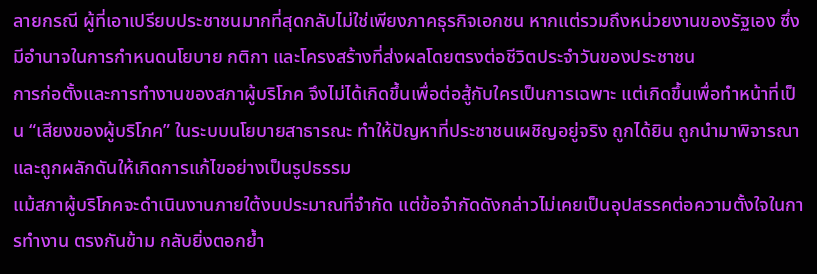ลายกรณี ผู้ที่เอาเปรียบประชาชนมากที่สุดกลับไม่ใช่เพียงภาคธุรกิจเอกชน หากแต่รวมถึงหน่วยงานของรัฐเอง ซึ่งมีอำนาจในการกำหนดนโยบาย กติกา และโครงสร้างที่ส่งผลโดยตรงต่อชีวิตประจำวันของประชาชน
การก่อตั้งและการทำงานของสภาผู้บริโภค จึงไม่ได้เกิดขึ้นเพื่อต่อสู้กับใครเป็นการเฉพาะ แต่เกิดขึ้นเพื่อทำหน้าที่เป็น “เสียงของผู้บริโภค” ในระบบนโยบายสาธารณะ ทำให้ปัญหาที่ประชาชนเผชิญอยู่จริง ถูกได้ยิน ถูกนำมาพิจารณา และถูกผลักดันให้เกิดการแก้ไขอย่างเป็นรูปธรรม
แม้สภาผู้บริโภคจะดำเนินงานภายใต้งบประมาณที่จำกัด แต่ข้อจำกัดดังกล่าวไม่เคยเป็นอุปสรรคต่อความตั้งใจในการทำงาน ตรงกันข้าม กลับยิ่งตอกย้ำ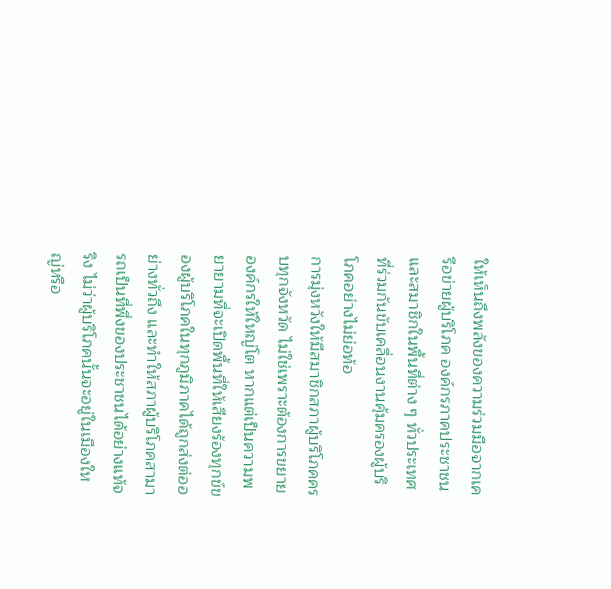ให้เห็นถึงพลังของความร่วมมือจากเครือข่ายผู้บริโภค องค์กรภาคประชาชน และสมาชิกในพื้นที่ต่าง ๆ ทั่วประเทศ ที่ร่วมกันขับเคลื่อนงานคุ้มครองผู้บริโภคอย่างไม่ย่อท้อ
การมุ่งหวังให้มีสมาชิกสภาผู้บริโภคครบทุกจังหวัด ไม่ใช่เพราะต้องการขยายองค์กรให้ใหญ่โต หากแต่เป็นความพยายามที่จะเปิดพื้นที่ให้เสียงร้องทุกข์ของผู้บริโภคในทุกภูมิภาคได้ถูกส่งต่ออย่างทั่วถึง และทำให้สภาผู้บริโภคสามารถเป็นที่พึ่งของประชาชนได้อย่างแท้จริง ไม่ว่าผู้บริโภคนั้นจะอยู่ในเมืองใหญ่หรือ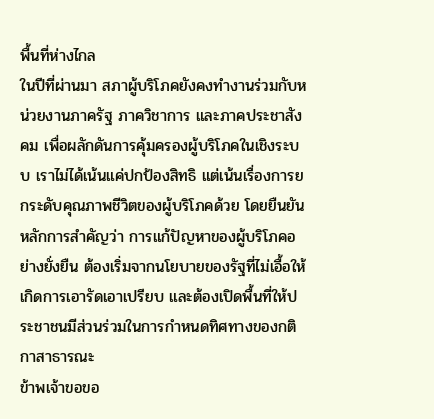พื้นที่ห่างไกล
ในปีที่ผ่านมา สภาผู้บริโภคยังคงทำงานร่วมกับหน่วยงานภาครัฐ ภาควิชาการ และภาคประชาสังคม เพื่อผลักดันการคุ้มครองผู้บริโภคในเชิงระบบ เราไม่ได้เน้นแค่ปกป้องสิทธิ แต่เน้นเรื่องการยกระดับคุณภาพชีวิตของผู้บริโภคด้วย โดยยืนยันหลักการสำคัญว่า การแก้ปัญหาของผู้บริโภคอย่างยั่งยืน ต้องเริ่มจากนโยบายของรัฐที่ไม่เอื้อให้เกิดการเอารัดเอาเปรียบ และต้องเปิดพื้นที่ให้ประชาชนมีส่วนร่วมในการกำหนดทิศทางของกติกาสาธารณะ
ข้าพเจ้าขอขอ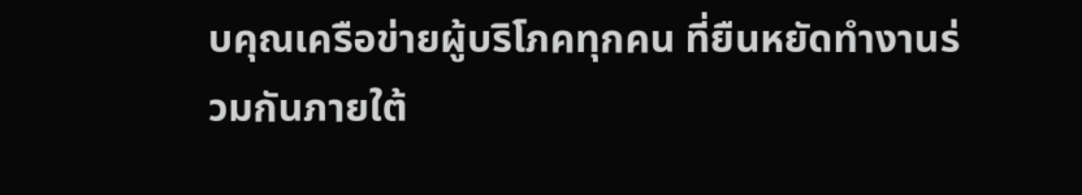บคุณเครือข่ายผู้บริโภคทุกคน ที่ยืนหยัดทำงานร่วมกันภายใต้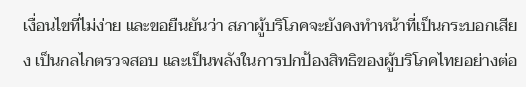เงื่อนไขที่ไม่ง่าย และขอยืนยันว่า สภาผู้บริโภคจะยังคงทำหน้าที่เป็นกระบอกเสียง เป็นกลไกตรวจสอบ และเป็นพลังในการปกป้องสิทธิของผู้บริโภคไทยอย่างต่อ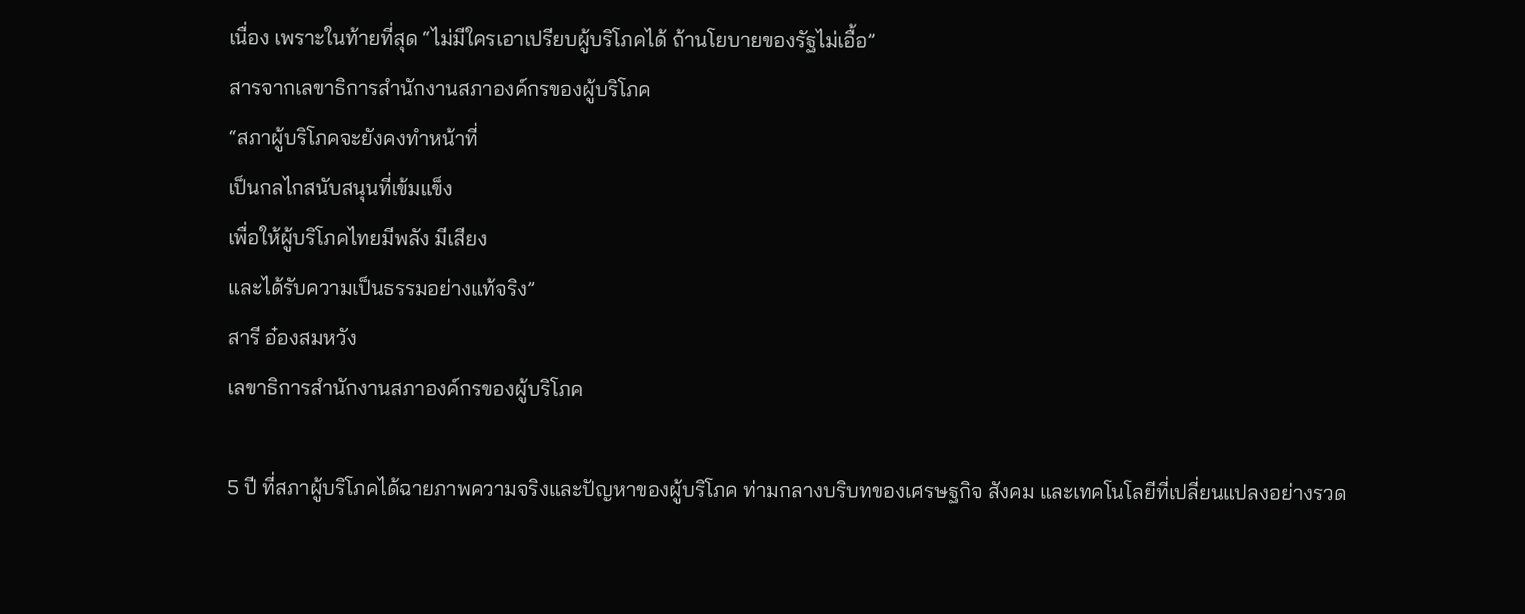เนื่อง เพราะในท้ายที่สุด “ไม่มีใครเอาเปรียบผู้บริโภคได้ ถ้านโยบายของรัฐไม่เอื้อ”
สารจากเลขาธิการสำนักงานสภาองค์กรของผู้บริโภค
“สภาผู้บริโภคจะยังคงทำหน้าที่
เป็นกลไกสนับสนุนที่เข้มแข็ง
เพื่อให้ผู้บริโภคไทยมีพลัง มีเสียง
และได้รับความเป็นธรรมอย่างแท้จริง”
สารี อ๋องสมหวัง
เลขาธิการสำนักงานสภาองค์กรของผู้บริโภค

5 ปี ที่สภาผู้บริโภคได้ฉายภาพความจริงและปัญหาของผู้บริโภค ท่ามกลางบริบทของเศรษฐกิจ สังคม และเทคโนโลยีที่เปลี่ยนแปลงอย่างรวด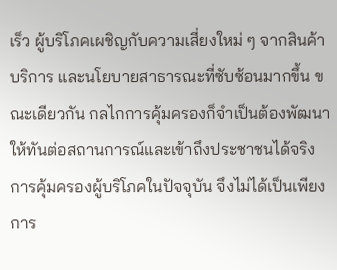เร็ว ผู้บริโภคเผชิญกับความเสี่ยงใหม่ ๆ จากสินค้า บริการ และนโยบายสาธารณะที่ซับซ้อนมากขึ้น ขณะเดียวกัน กลไกการคุ้มครองก็จำเป็นต้องพัฒนาให้ทันต่อสถานการณ์และเข้าถึงประชาชนได้จริง การคุ้มครองผู้บริโภคในปัจจุบัน จึงไม่ได้เป็นเพียงการ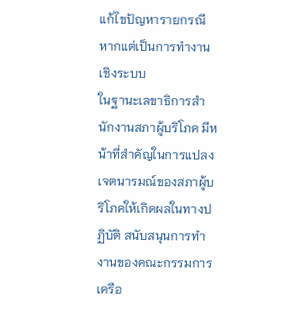แก้ไขปัญหารายกรณี หากแต่เป็นการทำงานเชิงระบบ
ในฐานะเลขาธิการสำนักงานสภาผู้บริโภค มีหน้าที่สำคัญในการแปลงเจตนารมณ์ของสภาผู้บริโภคให้เกิดผลในทางปฏิบัติ สนับสนุนการทำงานของคณะกรรมการ เครือ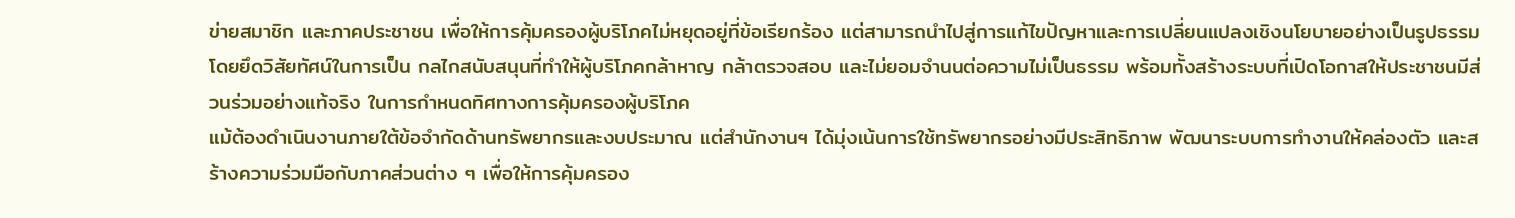ข่ายสมาชิก และภาคประชาชน เพื่อให้การคุ้มครองผู้บริโภคไม่หยุดอยู่ที่ข้อเรียกร้อง แต่สามารถนำไปสู่การแก้ไขปัญหาและการเปลี่ยนแปลงเชิงนโยบายอย่างเป็นรูปธรรม โดยยึดวิสัยทัศน์ในการเป็น กลไกสนับสนุนที่ทำให้ผู้บริโภคกล้าหาญ กล้าตรวจสอบ และไม่ยอมจำนนต่อความไม่เป็นธรรม พร้อมทั้งสร้างระบบที่เปิดโอกาสให้ประชาชนมีส่วนร่วมอย่างแท้จริง ในการกำหนดทิศทางการคุ้มครองผู้บริโภค
แม้ต้องดำเนินงานภายใต้ข้อจำกัดด้านทรัพยากรและงบประมาณ แต่สำนักงานฯ ได้มุ่งเน้นการใช้ทรัพยากรอย่างมีประสิทธิภาพ พัฒนาระบบการทำงานให้คล่องตัว และสร้างความร่วมมือกับภาคส่วนต่าง ๆ เพื่อให้การคุ้มครอง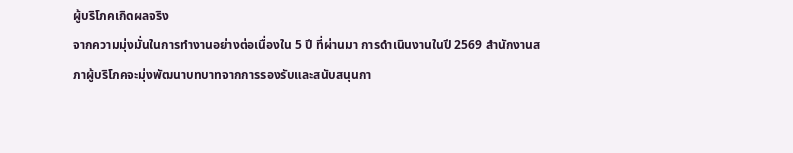ผู้บริโภคเกิดผลจริง
จากความมุ่งมั่นในการทำงานอย่างต่อเนื่องใน 5 ปี ที่ผ่านมา การดำเนินงานในปี 2569 สำนักงานสภาผู้บริโภคจะมุ่งพัฒนาบทบาทจากการรองรับและสนับสนุนกา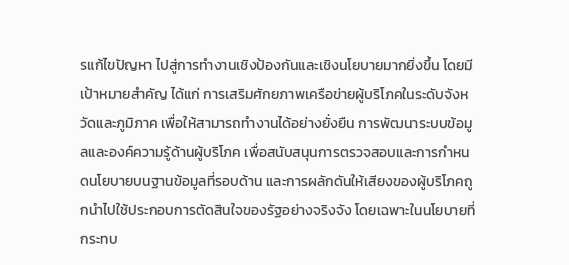รแก้ไขปัญหา ไปสู่การทำงานเชิงป้องกันและเชิงนโยบายมากยิ่งขึ้น โดยมีเป้าหมายสำคัญ ได้แก่ การเสริมศักยภาพเครือข่ายผู้บริโภคในระดับจังหวัดและภูมิภาค เพื่อให้สามารถทำงานได้อย่างยั่งยืน การพัฒนาระบบข้อมูลและองค์ความรู้ด้านผู้บริโภค เพื่อสนับสนุนการตรวจสอบและการกำหนดนโยบายบนฐานข้อมูลที่รอบด้าน และการผลักดันให้เสียงของผู้บริโภคถูกนำไปใช้ประกอบการตัดสินใจของรัฐอย่างจริงจัง โดยเฉพาะในนโยบายที่กระทบ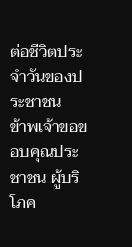ต่อชีวิตประจำวันของประชาชน
ข้าพเจ้าขอขอบคุณประชาชน ผู้บริโภค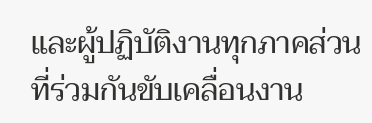และผู้ปฏิบัติงานทุกภาคส่วน ที่ร่วมกันขับเคลื่อนงาน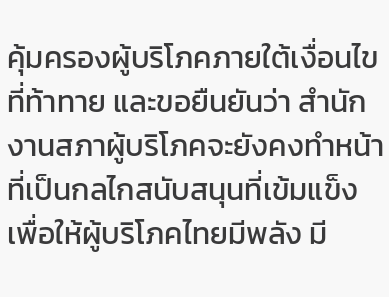คุ้มครองผู้บริโภคภายใต้เงื่อนไขที่ท้าทาย และขอยืนยันว่า สำนักงานสภาผู้บริโภคจะยังคงทำหน้าที่เป็นกลไกสนับสนุนที่เข้มแข็ง เพื่อให้ผู้บริโภคไทยมีพลัง มี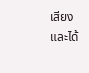เสียง และได้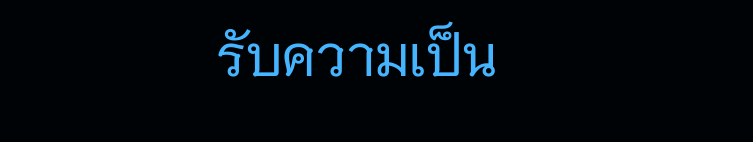รับความเป็น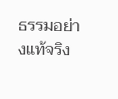ธรรมอย่างแท้จริง